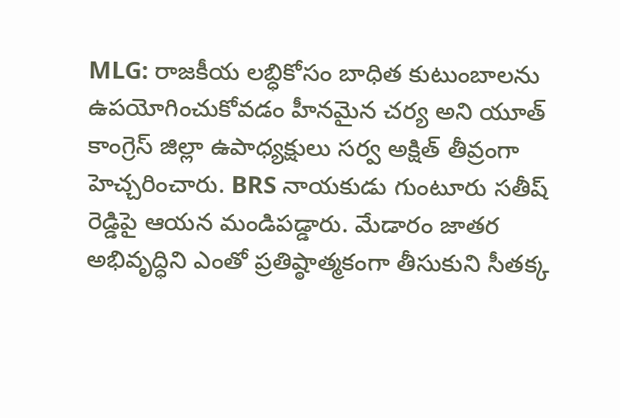MLG: రాజకీయ లబ్ధికోసం బాధిత కుటుంబాలను ఉపయోగించుకోవడం హీనమైన చర్య అని యూత్ కాంగ్రెస్ జిల్లా ఉపాధ్యక్షులు సర్వ అక్షిత్ తీవ్రంగా హెచ్చరించారు. BRS నాయకుడు గుంటూరు సతీష్ రెడ్డిపై ఆయన మండిపడ్డారు. మేడారం జాతర అభివృద్ధిని ఎంతో ప్రతిష్ఠాత్మకంగా తీసుకుని సీతక్క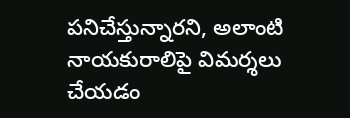పనిచేస్తున్నారని, అలాంటి నాయకురాలిపై విమర్శలు చేయడం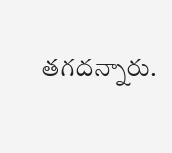తగదన్నారు.